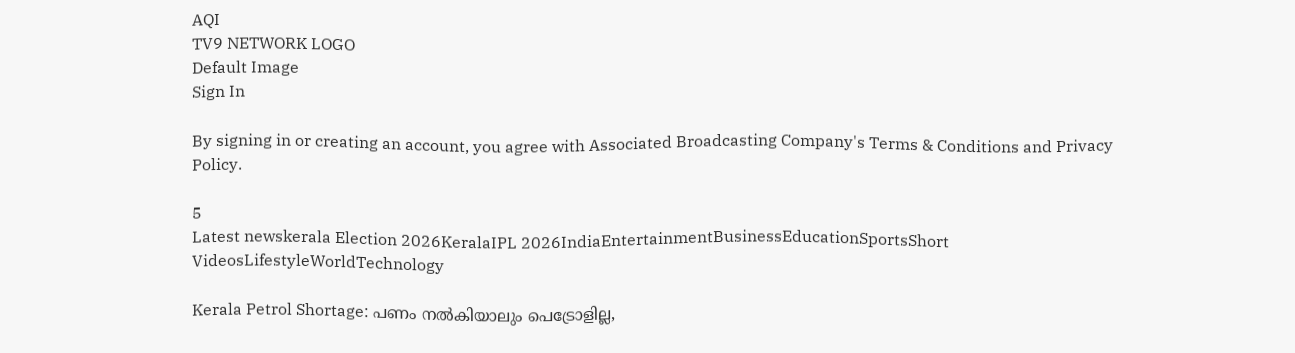AQI
TV9 NETWORK LOGO
Default Image
Sign In

By signing in or creating an account, you agree with Associated Broadcasting Company's Terms & Conditions and Privacy Policy.

5
Latest newskerala Election 2026KeralaIPL 2026IndiaEntertainmentBusinessEducationSportsShort VideosLifestyleWorldTechnology

Kerala Petrol Shortage: പണം നൽകിയാലും പെട്രോളില്ല,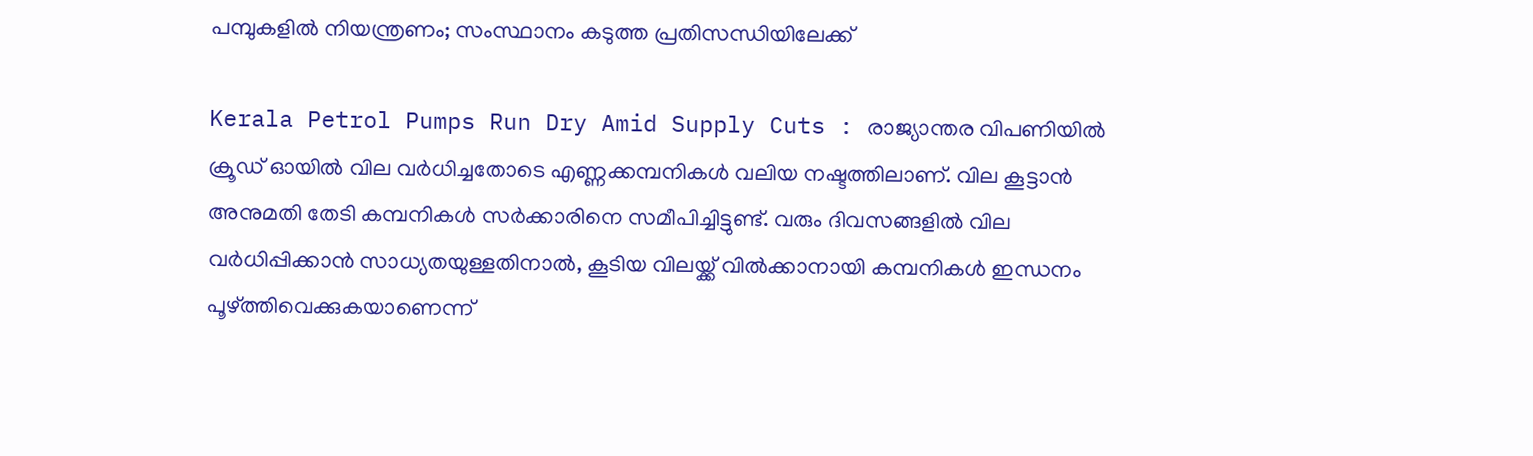പമ്പുകളിൽ നിയന്ത്രണം; സംസ്ഥാനം കടുത്ത പ്രതിസന്ധിയിലേക്ക്

Kerala Petrol Pumps Run Dry Amid Supply Cuts : രാജ്യാന്തര വിപണിയിൽ ക്രൂഡ് ഓയിൽ വില വർധിച്ചതോടെ എണ്ണക്കമ്പനികൾ വലിയ നഷ്ടത്തിലാണ്. വില കൂട്ടാൻ അനുമതി തേടി കമ്പനികൾ സർക്കാരിനെ സമീപിച്ചിട്ടുണ്ട്. വരും ദിവസങ്ങളിൽ വില വർധിപ്പിക്കാൻ സാധ്യതയുള്ളതിനാൽ, കൂടിയ വിലയ്ക്ക് വിൽക്കാനായി കമ്പനികൾ ഇന്ധനം പൂഴ്ത്തിവെക്കുകയാണെന്ന്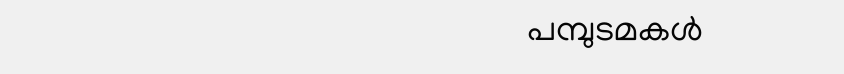പമ്പുടമകൾ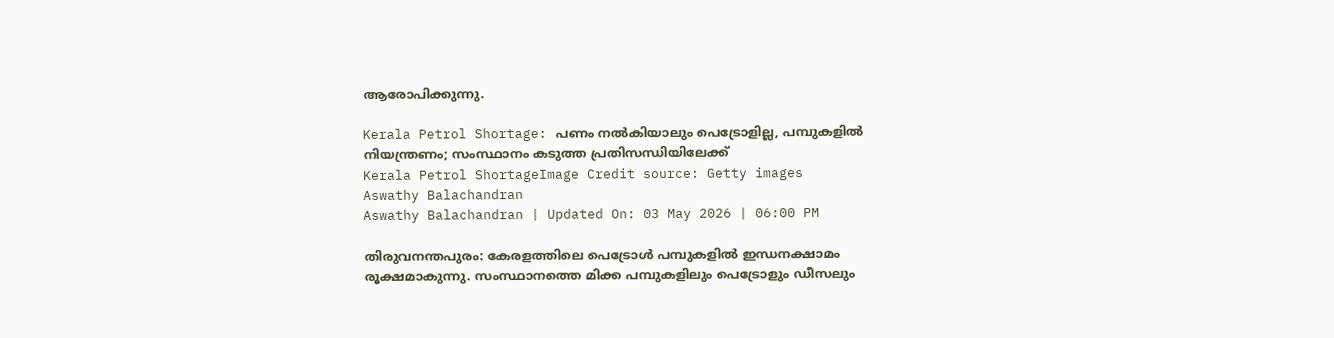ആരോപിക്കുന്നു.

Kerala Petrol Shortage: പണം നൽകിയാലും പെട്രോളില്ല, പമ്പുകളിൽ നിയന്ത്രണം; സംസ്ഥാനം കടുത്ത പ്രതിസന്ധിയിലേക്ക്
Kerala Petrol ShortageImage Credit source: Getty images
Aswathy Balachandran
Aswathy Balachandran | Updated On: 03 May 2026 | 06:00 PM

തിരുവനന്തപുരം: കേരളത്തിലെ പെട്രോൾ പമ്പുകളിൽ ഇന്ധനക്ഷാമം രൂക്ഷമാകുന്നു. സംസ്ഥാനത്തെ മിക്ക പമ്പുകളിലും പെട്രോളും ഡീസലും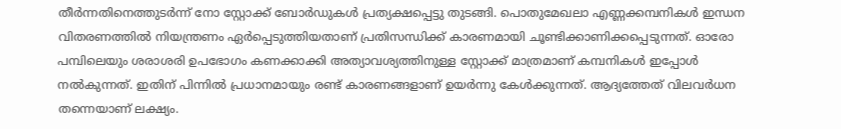തീർന്നതിനെത്തുടർന്ന് നോ സ്റ്റോക്ക് ബോർഡുകൾ പ്രത്യക്ഷപ്പെട്ടു തുടങ്ങി. പൊതുമേഖലാ എണ്ണക്കമ്പനികൾ ഇന്ധന വിതരണത്തിൽ നിയന്ത്രണം ഏർപ്പെടുത്തിയതാണ് പ്രതിസന്ധിക്ക് കാരണമായി ചൂണ്ടിക്കാണിക്കപ്പെടുന്നത്. ഓരോ പമ്പിലെയും ശരാശരി ഉപഭോഗം കണക്കാക്കി അത്യാവശ്യത്തിനുള്ള സ്റ്റോക്ക് മാത്രമാണ് കമ്പനികൾ ഇപ്പോൾ നൽകുന്നത്. ഇതിന് പിന്നിൽ പ്രധാനമായും രണ്ട് കാരണങ്ങളാണ് ഉയർന്നു കേൾക്കുന്നത്. ആദ്യത്തേത് വിലവർധന തന്നെയാണ് ലക്ഷ്യം.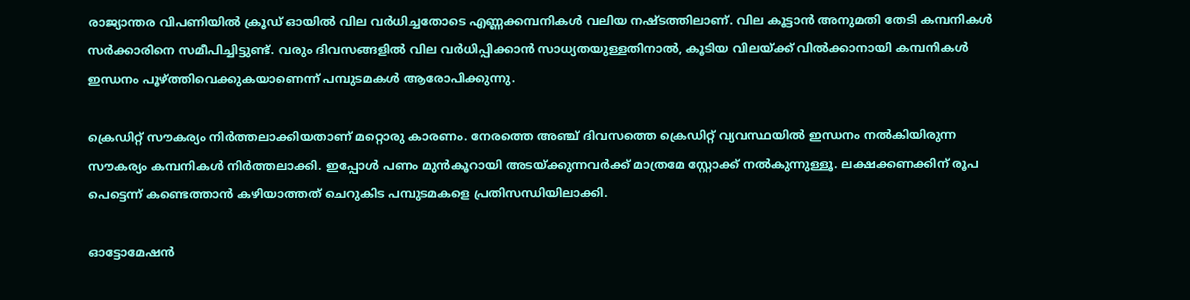രാജ്യാന്തര വിപണിയിൽ ക്രൂഡ് ഓയിൽ വില വർധിച്ചതോടെ എണ്ണക്കമ്പനികൾ വലിയ നഷ്ടത്തിലാണ്. വില കൂട്ടാൻ അനുമതി തേടി കമ്പനികൾ സർക്കാരിനെ സമീപിച്ചിട്ടുണ്ട്. വരും ദിവസങ്ങളിൽ വില വർധിപ്പിക്കാൻ സാധ്യതയുള്ളതിനാൽ, കൂടിയ വിലയ്ക്ക് വിൽക്കാനായി കമ്പനികൾ ഇന്ധനം പൂഴ്ത്തിവെക്കുകയാണെന്ന് പമ്പുടമകൾ ആരോപിക്കുന്നു.

ക്രെഡിറ്റ് സൗകര്യം നിർത്തലാക്കിയതാണ് മറ്റൊരു കാരണം. നേരത്തെ അഞ്ച് ദിവസത്തെ ക്രെഡിറ്റ് വ്യവസ്ഥയിൽ ഇന്ധനം നൽകിയിരുന്ന സൗകര്യം കമ്പനികൾ നിർത്തലാക്കി. ഇപ്പോൾ പണം മുൻകൂറായി അടയ്ക്കുന്നവർക്ക് മാത്രമേ സ്റ്റോക്ക് നൽകുന്നുള്ളൂ. ലക്ഷക്കണക്കിന് രൂപ പെട്ടെന്ന് കണ്ടെത്താൻ കഴിയാത്തത് ചെറുകിട പമ്പുടമകളെ പ്രതിസന്ധിയിലാക്കി.

ഓട്ടോമേഷൻ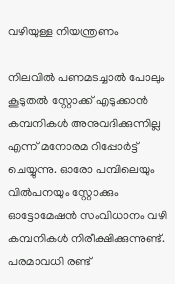വഴിയുള്ള നിയന്ത്രണം

നിലവിൽ പണമടച്ചാൽ പോലും കൂടുതൽ സ്റ്റോക്ക് എടുക്കാൻ കമ്പനികൾ അനുവദിക്കുന്നില്ല എന്ന് മനോരമ റിപ്പോർട്ട് ചെയ്യുന്നു. ഓരോ പമ്പിലെയും വിൽപനയും സ്റ്റോക്കും ഓട്ടോമേഷൻ സംവിധാനം വഴി കമ്പനികൾ നിരീക്ഷിക്കുന്നുണ്ട്. പരമാവധി രണ്ട്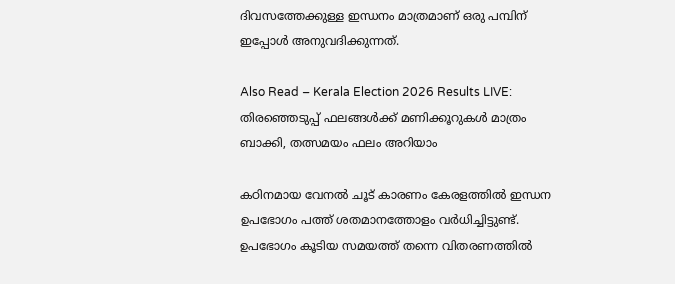ദിവസത്തേക്കുള്ള ഇന്ധനം മാത്രമാണ് ഒരു പമ്പിന് ഇപ്പോൾ അനുവദിക്കുന്നത്.

Also Read – Kerala Election 2026 Results LIVE: തിരഞ്ഞെടുപ്പ് ഫലങ്ങൾക്ക് മണിക്കൂറുകൾ മാത്രം ബാക്കി, തത്സമയം ഫലം അറിയാം

കഠിനമായ വേനൽ ചൂട് കാരണം കേരളത്തിൽ ഇന്ധന ഉപഭോഗം പത്ത് ശതമാനത്തോളം വർധിച്ചിട്ടുണ്ട്. ഉപഭോഗം കൂടിയ സമയത്ത് തന്നെ വിതരണത്തിൽ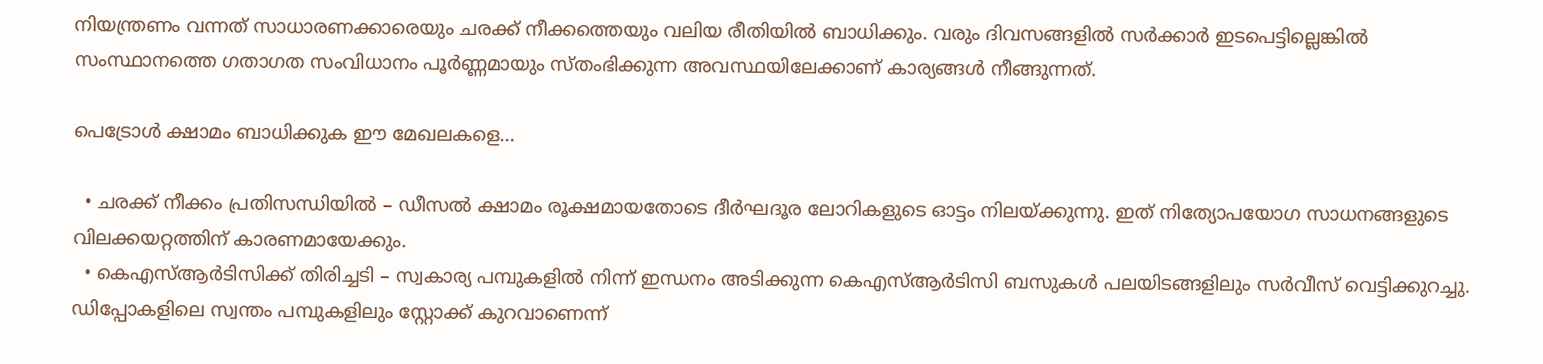നിയന്ത്രണം വന്നത് സാധാരണക്കാരെയും ചരക്ക് നീക്കത്തെയും വലിയ രീതിയിൽ ബാധിക്കും. വരും ദിവസങ്ങളിൽ സർക്കാർ ഇടപെട്ടില്ലെങ്കിൽ സംസ്ഥാനത്തെ ഗതാഗത സംവിധാനം പൂർണ്ണമായും സ്തംഭിക്കുന്ന അവസ്ഥയിലേക്കാണ് കാര്യങ്ങൾ നീങ്ങുന്നത്.

പെട്രോൾ ക്ഷാമം ബാധിക്കുക ഈ മേഖലകളെ…

  • ചരക്ക് നീക്കം പ്രതിസന്ധിയിൽ – ഡീസൽ ക്ഷാമം രൂക്ഷമായതോടെ ദീർഘദൂര ലോറികളുടെ ഓട്ടം നിലയ്ക്കുന്നു. ഇത് നിത്യോപയോഗ സാധനങ്ങളുടെ വിലക്കയറ്റത്തിന് കാരണമായേക്കും.
  • കെഎസ്ആർടിസിക്ക് തിരിച്ചടി – സ്വകാര്യ പമ്പുകളിൽ നിന്ന് ഇന്ധനം അടിക്കുന്ന കെഎസ്ആർടിസി ബസുകൾ പലയിടങ്ങളിലും സർവീസ് വെട്ടിക്കുറച്ചു. ഡിപ്പോകളിലെ സ്വന്തം പമ്പുകളിലും സ്റ്റോക്ക് കുറവാണെന്ന്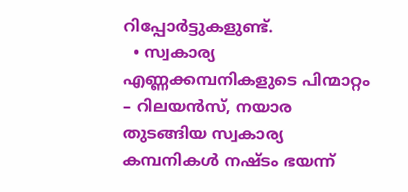റിപ്പോർട്ടുകളുണ്ട്.
  • സ്വകാര്യ എണ്ണക്കമ്പനികളുടെ പിന്മാറ്റം – റിലയൻസ്, നയാര തുടങ്ങിയ സ്വകാര്യ കമ്പനികൾ നഷ്ടം ഭയന്ന്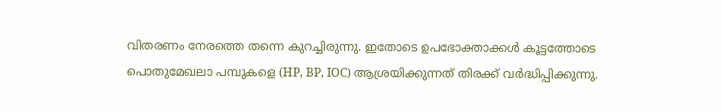വിതരണം നേരത്തെ തന്നെ കുറച്ചിരുന്നു. ഇതോടെ ഉപഭോക്താക്കൾ കൂട്ടത്തോടെ പൊതുമേഖലാ പമ്പുകളെ (HP, BP, IOC) ആശ്രയിക്കുന്നത് തിരക്ക് വർദ്ധിപ്പിക്കുന്നു.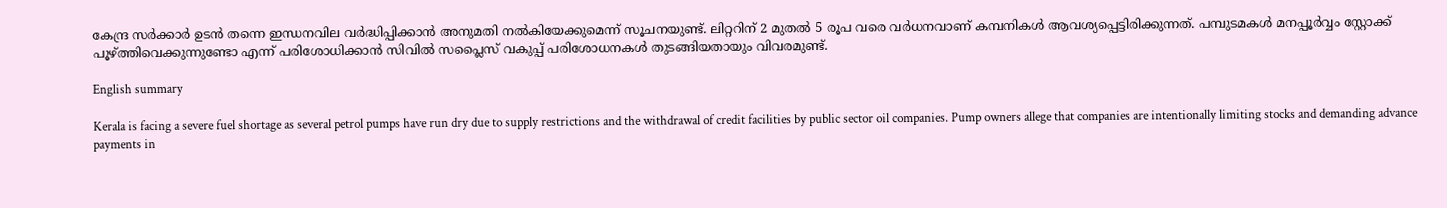കേന്ദ്ര സർക്കാർ ഉടൻ തന്നെ ഇന്ധനവില വർദ്ധിപ്പിക്കാൻ അനുമതി നൽകിയേക്കുമെന്ന് സൂചനയുണ്ട്. ലിറ്ററിന് 2 മുതൽ 5 രൂപ വരെ വർധനവാണ് കമ്പനികൾ ആവശ്യപ്പെട്ടിരിക്കുന്നത്. പമ്പുടമകൾ മനപ്പൂർവ്വം സ്റ്റോക്ക് പൂഴ്ത്തിവെക്കുന്നുണ്ടോ എന്ന് പരിശോധിക്കാൻ സിവിൽ സപ്ലൈസ് വകുപ്പ് പരിശോധനകൾ തുടങ്ങിയതായും വിവരമുണ്ട്.

English summary

Kerala is facing a severe fuel shortage as several petrol pumps have run dry due to supply restrictions and the withdrawal of credit facilities by public sector oil companies. Pump owners allege that companies are intentionally limiting stocks and demanding advance payments in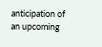anticipation of an upcoming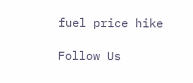fuel price hike

Follow Us